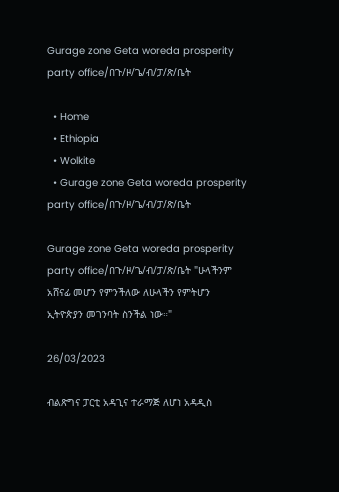Gurage zone Geta woreda prosperity party office/በጉ/ዞ/ጌ/ብ/ፓ/ጽ/ቤት

  • Home
  • Ethiopia
  • Wolkite
  • Gurage zone Geta woreda prosperity party office/በጉ/ዞ/ጌ/ብ/ፓ/ጽ/ቤት

Gurage zone Geta woreda prosperity party office/በጉ/ዞ/ጌ/ብ/ፓ/ጽ/ቤት "ሁላችንም አሸናፊ መሆን የምንችለው ለሁላችን የምትሆን ኢትዮጵያን መገንባት ስንችል ነው።"

26/03/2023

ብልጽግና ፓርቲ አዳጊና ተራማጅ ለሆነ አዳዲስ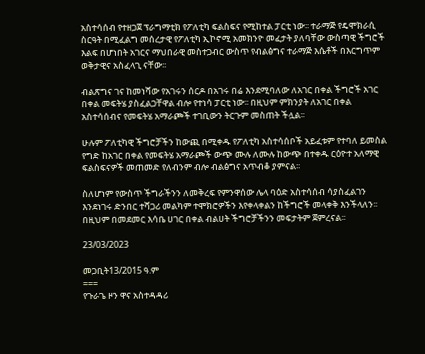አስተሳሰብ የተዘጋጀ ፕራግማቲክ የፖለቲካ ፍልስፍና የሚከተል ፓርቲ ነው፡፡ ተራማጅ የዴሞክራሲ ስርዓት በሚፈልግ መሰረታዊ የፖለቲካ ኢኮኖሚ አመክንዮ መፈታት ያለባቸው ውስጣዊ ችግሮች እልፍ በሆነበት አገርና ማህበራዊ መስተጋብር ውስጥ የብልፅግና ተራማጅ እሴቶች በእርግጥም ወቅታዊና አስፈላጊ ናቸው፡፡

ብልጽግና ገና ከመነሻው የአገሩን ሰርዶ በአገሩ በሬ እንደሚባለው ለአገር በቀል ችግሮች አገር በቀል መፍትሄ ያስፈልጋቸዋል ብሎ የተነሳ ፓርቲ ነው፡፡ በዚህም ምክንያት ለአገር በቀል አስተሳሰብና የመፍትሄ አማራጮች ተገቢውን ትርጉም መስጠት ችሏል፡፡

ሁሉም ፖለቲካዊ ችግሮቻችን ከውጪ በሚቀዱ የፖለቲካ አስተሳሰቦች አይፈቱም የተባለ ይመስል የግድ ከአገር በቀል የመፍትሄ አማራጮች ውጭ ሙሉ ለሙሉ ከውጭ በተቀዱ ርዕዮተ አለማዊ ፍልስፍናዎች መጠመድ የለብንም ብሎ ብልፅግና አጥብቆ ያምናል፡፡

ስለሆነም የውስጥ ችግራችንን ለመቅረፍ የምንዋሰው ሌላ ባዕድ አስተሳሰብ ሳያስፈልገን እንደነገሩ ድንበር ተሻጋሪ መልካም ተሞክሮዎችን እየቀላቀልን ከችግሮች መላቀቅ እንችላለን፡፡ በዚህም በመደመር እሳቤ ሀገር በቀል ብልሀት ችግሮቻችንን መፍታትም ጀምረናል፡፡

23/03/2023

መጋቢት13/2015 ዓ.ም
===
የጉራጌ ዞን ዋና አስተዳዳሪ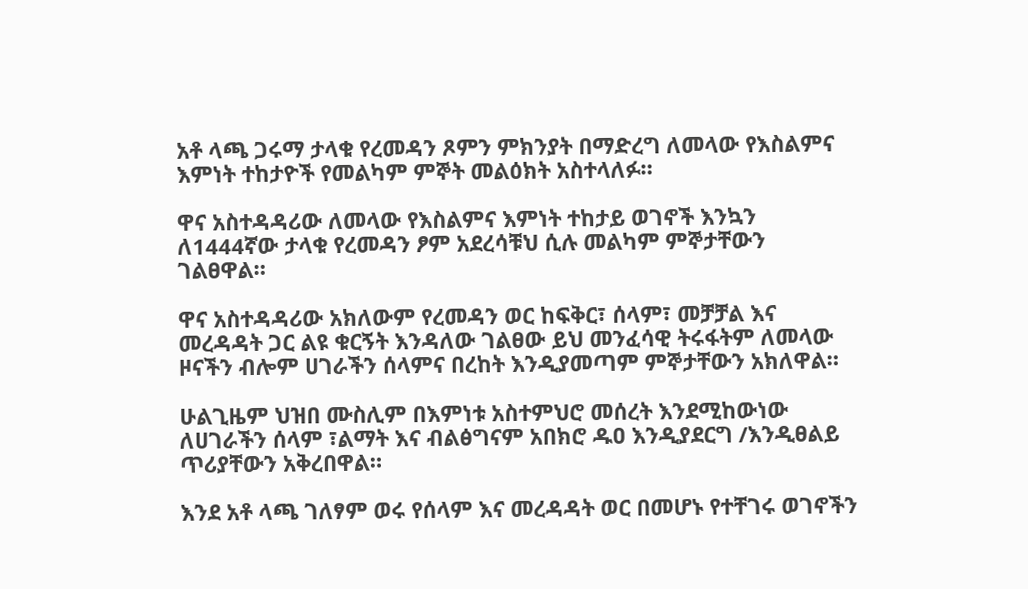አቶ ላጫ ጋሩማ ታላቁ የረመዳን ጾምን ምክንያት በማድረግ ለመላው የእስልምና እምነት ተከታዮች የመልካም ምኞት መልዕክት አስተላለፉ።

ዋና አስተዳዳሪው ለመላው የእስልምና እምነት ተከታይ ወገኖች እንኳን ለ1444ኛው ታላቁ የረመዳን ፆም አደረሳቹህ ሲሉ መልካም ምኞታቸውን ገልፀዋል።

ዋና አስተዳዳሪው አክለውም የረመዳን ወር ከፍቅር፣ ሰላም፣ መቻቻል እና መረዳዳት ጋር ልዩ ቁርኝት እንዳለው ገልፀው ይህ መንፈሳዊ ትሩፋትም ለመላው ዞናችን ብሎም ሀገራችን ሰላምና በረከት እንዲያመጣም ምኞታቸውን አክለዋል።

ሁልጊዜም ህዝበ ሙስሊም በእምነቱ አስተምህሮ መሰረት እንደሚከውነው ለሀገራችን ሰላም ፣ልማት እና ብልፅግናም አበክሮ ዱዐ እንዲያደርግ /እንዲፀልይ ጥሪያቸውን አቅረበዋል።

እንደ አቶ ላጫ ገለፃም ወሩ የሰላም እና መረዳዳት ወር በመሆኑ የተቸገሩ ወገኖችን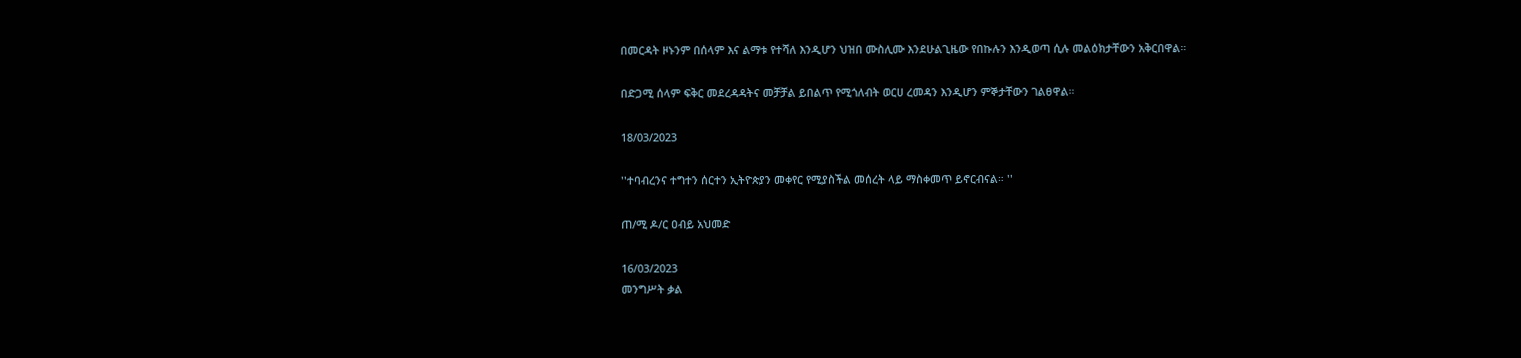በመርዳት ዞኑንም በሰላም እና ልማቱ የተሻለ እንዲሆን ህዝበ ሙስሊሙ እንደሁልጊዜው የበኩሉን እንዲወጣ ሲሉ መልዕክታቸውን አቅርበዋል።

በድጋሚ ሰላም ፍቅር መደረዳዳትና መቻቻል ይበልጥ የሚጎለብት ወርሀ ረመዳን እንዲሆን ምኞታቸውን ገልፀዋል።

18/03/2023

''ተባብረንና ተግተን ሰርተን ኢትዮጵያን መቀየር የሚያስችል መሰረት ላይ ማስቀመጥ ይኖርብናል። ''

ጠ/ሚ ዶ/ር ዐብይ አህመድ

16/03/2023
መንግሥት ቃል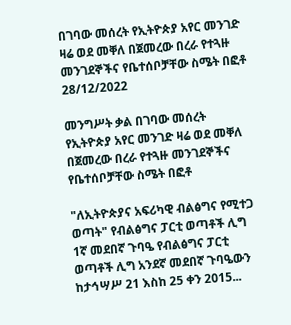በገባው መሰረት የኢትዮጵያ አየር መንገድ ዛሬ ወደ መቐለ በጀመረው በረራ የተጓዙ መንገደኞችና የቤተሰቦቻቸው ስሜት በፎቶ
28/12/2022

መንግሥት ቃል በገባው መሰረት የኢትዮጵያ አየር መንገድ ዛሬ ወደ መቐለ በጀመረው በረራ የተጓዙ መንገደኞችና የቤተሰቦቻቸው ስሜት በፎቶ

"ለኢትዮጵያና አፍሪካዊ ብልፅግና የሚተጋ ወጣት" የብልፅግና ፓርቲ ወጣቶች ሊግ 1ኛ መደበኛ ጉባዔ የብልፅግና ፓርቲ ወጣቶች ሊግ አንደኛ መደበኛ ጉባዔውን ከታኅሣሥ 21 እስከ 25 ቀን 2015...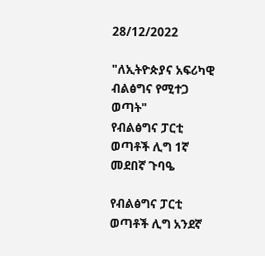28/12/2022

"ለኢትዮጵያና አፍሪካዊ ብልፅግና የሚተጋ ወጣት"
የብልፅግና ፓርቲ ወጣቶች ሊግ 1ኛ መደበኛ ጉባዔ

የብልፅግና ፓርቲ ወጣቶች ሊግ አንደኛ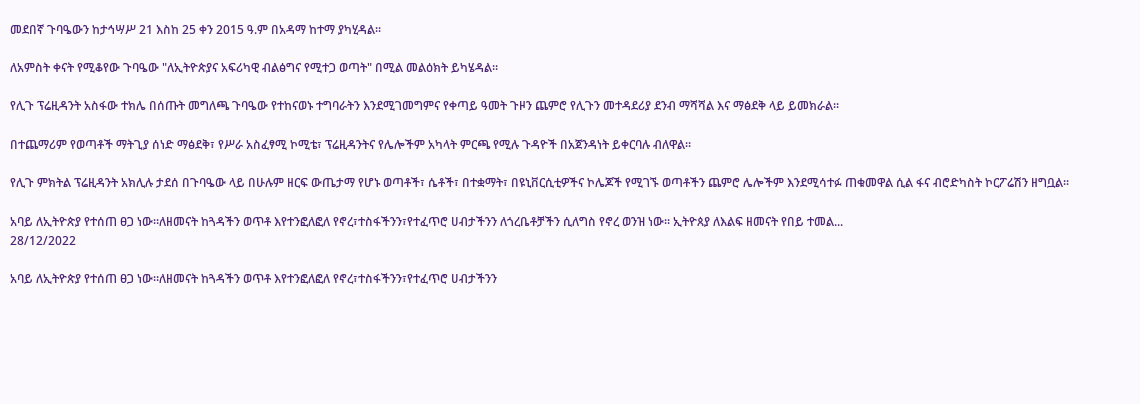መደበኛ ጉባዔውን ከታኅሣሥ 21 እስከ 25 ቀን 2015 ዓ.ም በአዳማ ከተማ ያካሂዳል፡፡

ለአምስት ቀናት የሚቆየው ጉባዔው "ለኢትዮጵያና አፍሪካዊ ብልፅግና የሚተጋ ወጣት" በሚል መልዕክት ይካሄዳል።

የሊጉ ፕሬዚዳንት አስፋው ተክሌ በሰጡት መግለጫ ጉባዔው የተከናወኑ ተግባራትን እንደሚገመግምና የቀጣይ ዓመት ጉዞን ጨምሮ የሊጉን መተዳደሪያ ደንብ ማሻሻል እና ማፅደቅ ላይ ይመክራል፡፡

በተጨማሪም የወጣቶች ማትጊያ ሰነድ ማፅደቅ፣ የሥራ አስፈፃሚ ኮሚቴ፣ ፕሬዚዳንትና የሌሎችም አካላት ምርጫ የሚሉ ጉዳዮች በአጀንዳነት ይቀርባሉ ብለዋል፡፡

የሊጉ ምክትል ፕሬዚዳንት አክሊሉ ታደሰ በጉባዔው ላይ በሁሉም ዘርፍ ውጤታማ የሆኑ ወጣቶች፣ ሴቶች፣ በተቋማት፣ በዩኒቨርሲቲዎችና ኮሌጆች የሚገኙ ወጣቶችን ጨምሮ ሌሎችም እንደሚሳተፉ ጠቁመዋል ሲል ፋና ብሮድካስት ኮርፖሬሽን ዘግቧል፡፡

አባይ ለኢትዮጵያ የተሰጠ ፀጋ ነው።ለዘመናት ከጓዳችን ወጥቶ እየተንፎለፎለ የኖረ፣ተስፋችንን፣የተፈጥሮ ሀብታችንን ለጎረቤቶቻችን ሲለግስ የኖረ ወንዝ ነው። ኢትዮጰያ ለእልፍ ዘመናት የበይ ተመል...
28/12/2022

አባይ ለኢትዮጵያ የተሰጠ ፀጋ ነው።ለዘመናት ከጓዳችን ወጥቶ እየተንፎለፎለ የኖረ፣ተስፋችንን፣የተፈጥሮ ሀብታችንን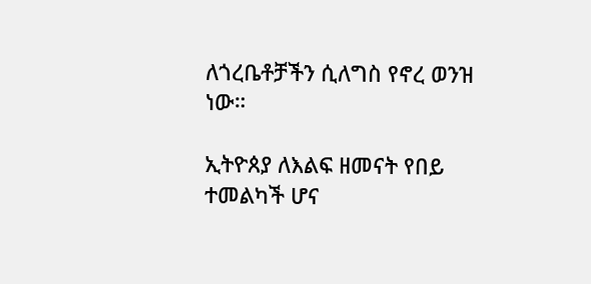ለጎረቤቶቻችን ሲለግስ የኖረ ወንዝ ነው።

ኢትዮጰያ ለእልፍ ዘመናት የበይ ተመልካች ሆና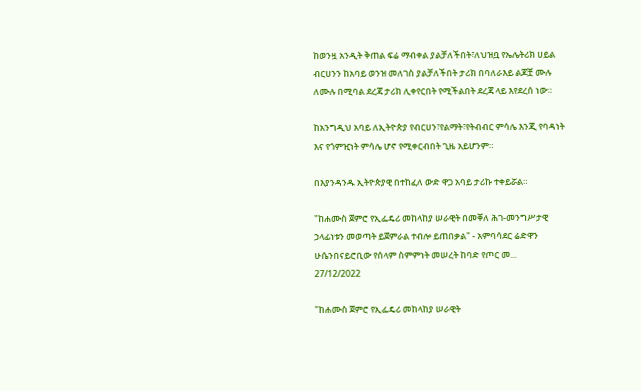ከወንዟ አንዲት ቅጠል ፍሬ ማብቀል ያልቻለችበት፣ለህዝቧ የኤሌትሪክ ሀይል ብርሀንን ከአባይ ወንዝ መለገስ ያልቻለችበት ታሪክ በባለራእይ ልጆቿ ሙሉ ለሙሉ በሚባል ደረጃ ታሪክ ሊቀየርበት የሚችልበት ደረጃ ላይ እየደረሰ ነው።

ከአንግዲህ አባይ ለኢትዮጵያ የብርሀን፣የልማት፣የትብብር ምሳሌ እንጂ የባዳነት እና የጎምዢነት ምሳሌ ሆኖ የሚቀርብበት ጊዜ አይሆንም።

በእያንዳንዱ ኢትዮጵያዊ በተከፈለ ውድ ዋጋ አባይ ታሪኩ ተቀይሯል።

"ከሐሙስ ጀምሮ የኢፌዴሪ መከላከያ ሠራዊት በመቐለ ሕገ-መንግሥታዊ ኃላፊነቱን መወጣት ይጀምራል ተብሎ ይጠበቃል" - አምባሳደር ሬድዋን ሁሴንበናይሮቢው የሰላም ስምምነት መሠረት ከባድ የጦር መ...
27/12/2022

"ከሐሙስ ጀምሮ የኢፌዴሪ መከላከያ ሠራዊት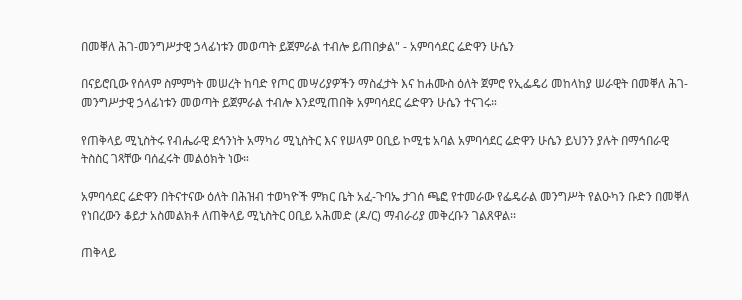በመቐለ ሕገ-መንግሥታዊ ኃላፊነቱን መወጣት ይጀምራል ተብሎ ይጠበቃል" - አምባሳደር ሬድዋን ሁሴን

በናይሮቢው የሰላም ስምምነት መሠረት ከባድ የጦር መሣሪያዎችን ማስፈታት እና ከሐሙስ ዕለት ጀምሮ የኢፌዴሪ መከላከያ ሠራዊት በመቐለ ሕገ-መንግሥታዊ ኃላፊነቱን መወጣት ይጀምራል ተብሎ እንደሚጠበቅ አምባሳደር ሬድዋን ሁሴን ተናገሩ።

የጠቅላይ ሚኒስትሩ የብሔራዊ ደኅንነት አማካሪ ሚኒስትር እና የሠላም ዐቢይ ኮሚቴ አባል አምባሳደር ሬድዋን ሁሴን ይህንን ያሉት በማኅበራዊ ትስስር ገጻቸው ባሰፈሩት መልዕክት ነው።

አምባሳደር ሬድዋን በትናተናው ዕለት በሕዝብ ተወካዮች ምክር ቤት አፈ-ጉባኤ ታገሰ ጫፎ የተመራው የፌዴራል መንግሥት የልዑካን ቡድን በመቐለ የነበረውን ቆይታ አስመልክቶ ለጠቅላይ ሚኒስትር ዐቢይ አሕመድ (ዶ/ር) ማብራሪያ መቅረቡን ገልጸዋል፡፡

ጠቅላይ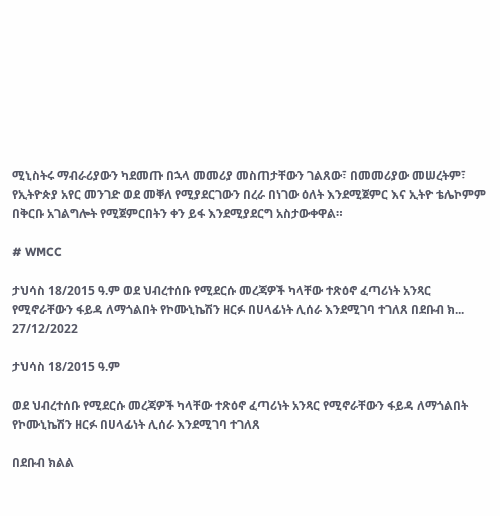ሚኒስትሩ ማብራሪያውን ካደመጡ በኋላ መመሪያ መስጠታቸውን ገልጸው፣ በመመሪያው መሠረትም፣ የኢትዮጵያ አየር መንገድ ወደ መቐለ የሚያደርገውን በረራ በነገው ዕለት እንደሚጀምር እና ኢትዮ ቴሌኮምም በቅርቡ አገልግሎት የሚጀምርበትን ቀን ይፋ እንደሚያደርግ አስታውቀዋል።

# WMCC

ታህሳስ 18/2015 ዓ.ም ወደ ህብረተሰቡ የሚደርሱ መረጃዎች ካላቸው ተጽዕኖ ፈጣሪነት አንጻር የሚኖራቸውን ፋይዳ ለማጎልበት የኮሙኒኬሽን ዘርፉ በሀላፊነት ሊሰራ እንደሚገባ ተገለጸ በደቡብ ክ...
27/12/2022

ታህሳስ 18/2015 ዓ.ም

ወደ ህብረተሰቡ የሚደርሱ መረጃዎች ካላቸው ተጽዕኖ ፈጣሪነት አንጻር የሚኖራቸውን ፋይዳ ለማጎልበት የኮሙኒኬሽን ዘርፉ በሀላፊነት ሊሰራ እንደሚገባ ተገለጸ

በደቡብ ክልል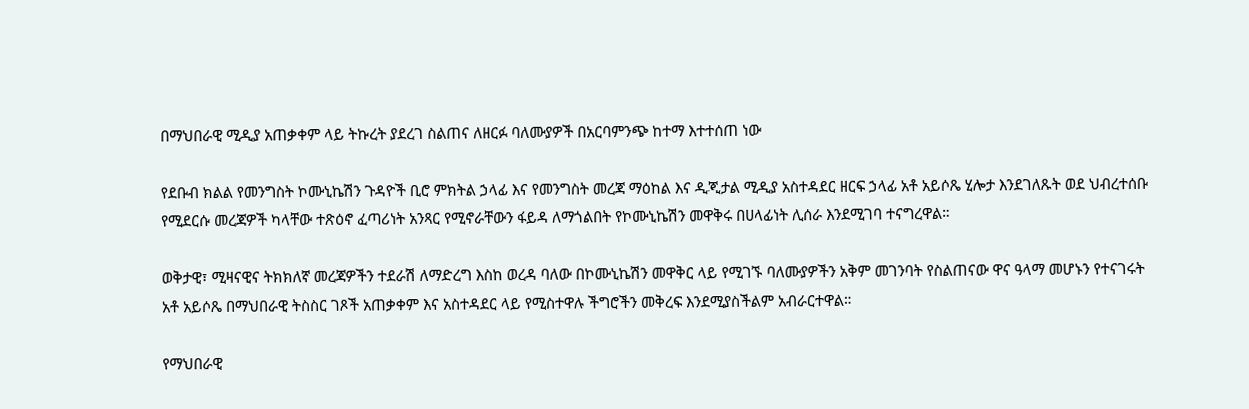በማህበራዊ ሚዲያ አጠቃቀም ላይ ትኩረት ያደረገ ስልጠና ለዘርፉ ባለሙያዎች በአርባምንጭ ከተማ እተተሰጠ ነው

የደቡብ ክልል የመንግስት ኮሙኒኬሽን ጉዳዮች ቢሮ ምክትል ኃላፊ እና የመንግስት መረጃ ማዕከል እና ዲጂታል ሚዲያ አስተዳደር ዘርፍ ኃላፊ አቶ አይሶጼ ሂሎታ እንደገለጹት ወደ ህብረተሰቡ የሚደርሱ መረጃዎች ካላቸው ተጽዕኖ ፈጣሪነት አንጻር የሚኖራቸውን ፋይዳ ለማጎልበት የኮሙኒኬሽን መዋቅሩ በሀላፊነት ሊሰራ እንደሚገባ ተናግረዋል።

ወቅታዊ፣ ሚዛናዊና ትክክለኛ መረጃዎችን ተደራሽ ለማድረግ እስከ ወረዳ ባለው በኮሙኒኬሽን መዋቅር ላይ የሚገኙ ባለሙያዎችን አቅም መገንባት የስልጠናው ዋና ዓላማ መሆኑን የተናገሩት አቶ አይሶጼ በማህበራዊ ትስስር ገጾች አጠቃቀም እና አስተዳደር ላይ የሚስተዋሉ ችግሮችን መቅረፍ እንደሚያስችልም አብራርተዋል።

የማህበራዊ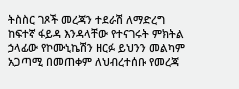ትስስር ገጾች መረጃን ተደራሽ ለማድረግ ከፍተኛ ፋይዳ እንዳላቸው የተናገሩት ምክትል ኃላፊው የኮሙኒኬሽን ዘርፉ ይህንን መልካም አጋጣሚ በመጠቀም ለህብረተሰቡ የመረጃ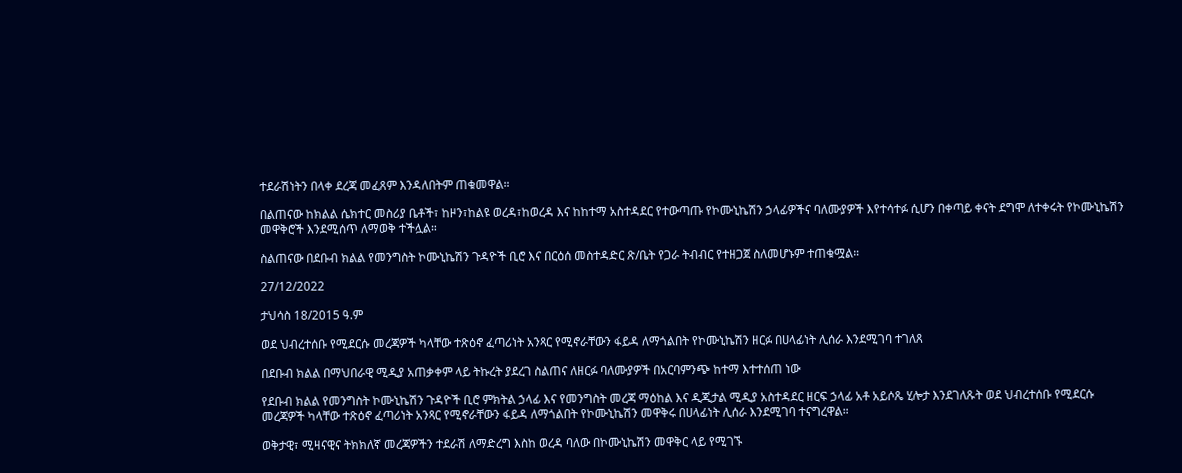ተደራሽነትን በላቀ ደረጃ መፈጸም እንዳለበትም ጠቁመዋል።

በልጠናው ከክልል ሴክተር መስሪያ ቤቶች፣ ከዞን፣ከልዩ ወረዳ፣ከወረዳ እና ከከተማ አስተዳደር የተውጣጡ የኮሙኒኬሽን ኃላፊዎችና ባለሙያዎች እየተሳተፉ ሲሆን በቀጣይ ቀናት ደግሞ ለተቀሩት የኮሙኒኬሽን መዋቅሮች እንደሚሰጥ ለማወቅ ተችሏል።

ስልጠናው በደቡብ ክልል የመንግስት ኮሙኒኬሽን ጉዳዮች ቢሮ እና በርዕሰ መስተዳድር ጽ/ቤት የጋራ ትብብር የተዘጋጀ ስለመሆኑም ተጠቁሟል።

27/12/2022

ታህሳስ 18/2015 ዓ.ም

ወደ ህብረተሰቡ የሚደርሱ መረጃዎች ካላቸው ተጽዕኖ ፈጣሪነት አንጻር የሚኖራቸውን ፋይዳ ለማጎልበት የኮሙኒኬሽን ዘርፉ በሀላፊነት ሊሰራ እንደሚገባ ተገለጸ

በደቡብ ክልል በማህበራዊ ሚዲያ አጠቃቀም ላይ ትኩረት ያደረገ ስልጠና ለዘርፉ ባለሙያዎች በአርባምንጭ ከተማ እተተሰጠ ነው

የደቡብ ክልል የመንግስት ኮሙኒኬሽን ጉዳዮች ቢሮ ምክትል ኃላፊ እና የመንግስት መረጃ ማዕከል እና ዲጂታል ሚዲያ አስተዳደር ዘርፍ ኃላፊ አቶ አይሶጼ ሂሎታ እንደገለጹት ወደ ህብረተሰቡ የሚደርሱ መረጃዎች ካላቸው ተጽዕኖ ፈጣሪነት አንጻር የሚኖራቸውን ፋይዳ ለማጎልበት የኮሙኒኬሽን መዋቅሩ በሀላፊነት ሊሰራ እንደሚገባ ተናግረዋል።

ወቅታዊ፣ ሚዛናዊና ትክክለኛ መረጃዎችን ተደራሽ ለማድረግ እስከ ወረዳ ባለው በኮሙኒኬሽን መዋቅር ላይ የሚገኙ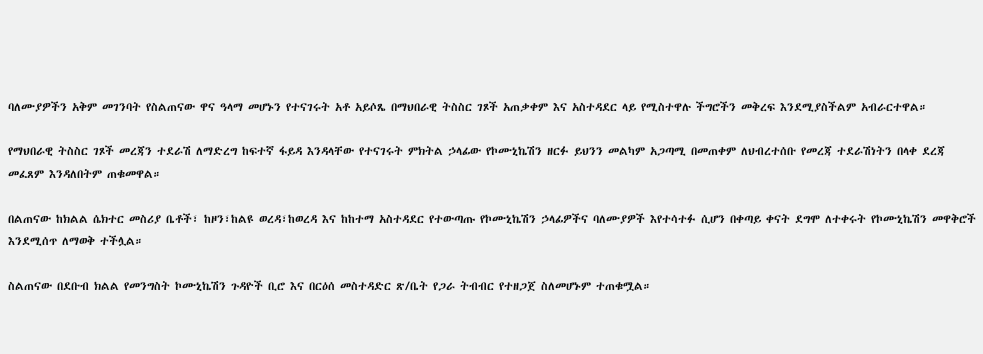ባለሙያዎችን አቅም መገንባት የስልጠናው ዋና ዓላማ መሆኑን የተናገሩት አቶ አይሶጼ በማህበራዊ ትስስር ገጾች አጠቃቀም እና አስተዳደር ላይ የሚስተዋሉ ችግሮችን መቅረፍ እንደሚያስችልም አብራርተዋል።

የማህበራዊ ትስስር ገጾች መረጃን ተደራሽ ለማድረግ ከፍተኛ ፋይዳ እንዳላቸው የተናገሩት ምክትል ኃላፊው የኮሙኒኬሽን ዘርፉ ይህንን መልካም አጋጣሚ በመጠቀም ለህብረተሰቡ የመረጃ ተደራሽነትን በላቀ ደረጃ መፈጸም እንዳለበትም ጠቁመዋል።

በልጠናው ከክልል ሴክተር መስሪያ ቤቶች፣ ከዞን፣ከልዩ ወረዳ፣ከወረዳ እና ከከተማ አስተዳደር የተውጣጡ የኮሙኒኬሽን ኃላፊዎችና ባለሙያዎች እየተሳተፉ ሲሆን በቀጣይ ቀናት ደግሞ ለተቀሩት የኮሙኒኬሽን መዋቅሮች እንደሚሰጥ ለማወቅ ተችሏል።

ስልጠናው በደቡብ ክልል የመንግስት ኮሙኒኬሽን ጉዳዮች ቢሮ እና በርዕሰ መስተዳድር ጽ/ቤት የጋራ ትብብር የተዘጋጀ ስለመሆኑም ተጠቁሟል።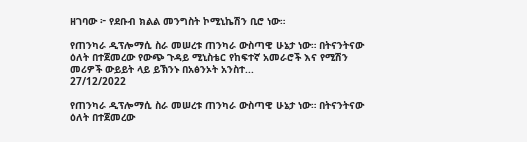ዘገባው ፦ የደቡብ ክልል መንግስት ኮሚኒኬሽን ቢሮ ነው።

የጠንካራ ዲፕሎማሲ ስራ መሠረቱ ጠንካራ ውስጣዊ ሁኔታ ነው። በትናንትናው ዕለት በተጀመረው የውጭ ጉዳይ ሚኒስቴር የከፍተኛ አመራሮች እና የሚሽን መሪዎች ውይይት ላይ ይኽንኑ በአፅንኦት አንስተ...
27/12/2022

የጠንካራ ዲፕሎማሲ ስራ መሠረቱ ጠንካራ ውስጣዊ ሁኔታ ነው። በትናንትናው ዕለት በተጀመረው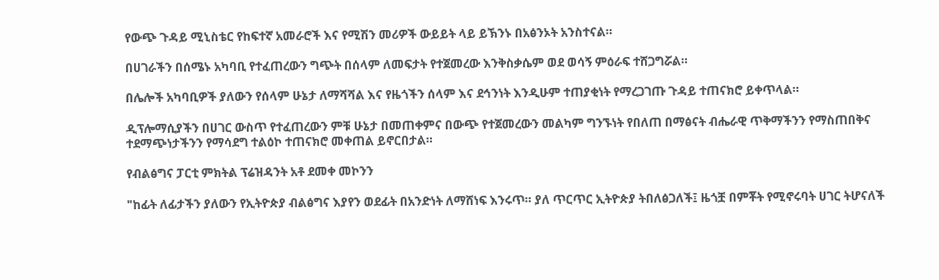የውጭ ጉዳይ ሚኒስቴር የከፍተኛ አመራሮች እና የሚሽን መሪዎች ውይይት ላይ ይኽንኑ በአፅንኦት አንስተናል።

በሀገራችን በሰሜኑ አካባቢ የተፈጠረውን ግጭት በሰላም ለመፍታት የተጀመረው እንቅስቃሴም ወደ ወሳኝ ምዕራፍ ተሸጋግሯል።

በሌሎች አካባቢዎች ያለውን የሰላም ሁኔታ ለማሻሻል እና የዜጎችን ሰላም እና ደኅንነት እንዲሁም ተጠያቂነት የማረጋገጡ ጉዳይ ተጠናክሮ ይቀጥላል።

ዲፕሎማሲያችን በሀገር ውስጥ የተፈጠረውን ምቹ ሁኔታ በመጠቀምና በውጭ የተጀመረውን መልካም ግንኙነት የበለጠ በማፅናት ብሔራዊ ጥቅማችንን የማስጠበቅና ተደማጭነታችንን የማሳደግ ተልዕኮ ተጠናክሮ መቀጠል ይኖርበታል።

የብልፅግና ፓርቲ ምክትል ፕሬዝዳንት አቶ ደመቀ መኮንን

"ከፊት ለፊታችን ያለውን የኢትዮጵያ ብልፅግና እያየን ወደፊት በአንድነት ለማሸነፍ እንሩጥ። ያለ ጥርጥር ኢትዮጵያ ትበለፅጋለች፤ ዜጎቿ በምቾት የሚኖሩባት ሀገር ትሆናለች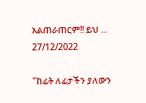አልጠራጠርም!! ይህ ...
27/12/2022

"ከፊት ለፊታችን ያለውን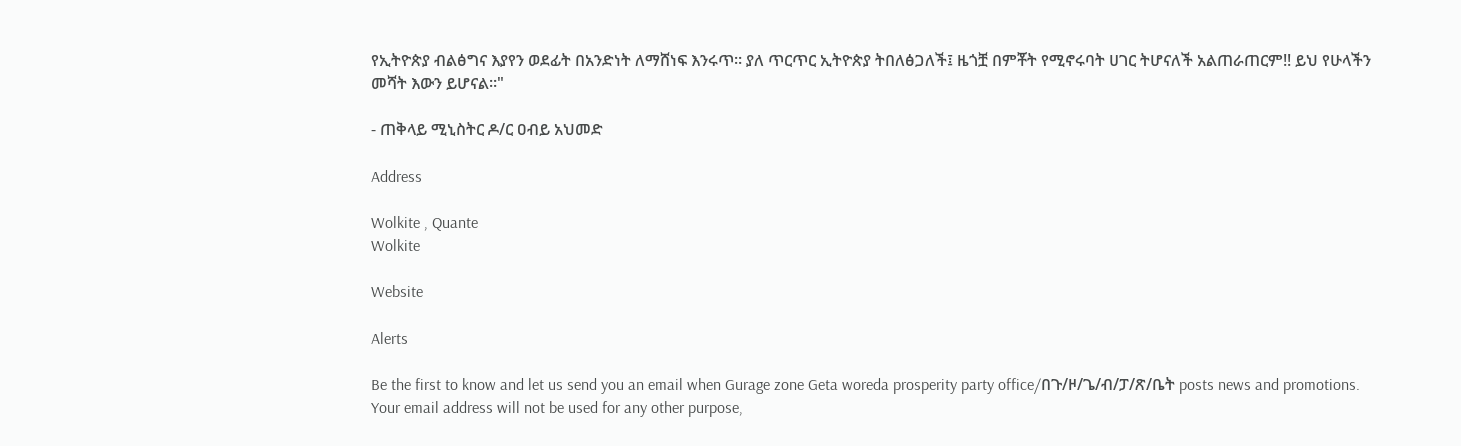የኢትዮጵያ ብልፅግና እያየን ወደፊት በአንድነት ለማሸነፍ እንሩጥ። ያለ ጥርጥር ኢትዮጵያ ትበለፅጋለች፤ ዜጎቿ በምቾት የሚኖሩባት ሀገር ትሆናለች አልጠራጠርም!! ይህ የሁላችን መሻት እውን ይሆናል።"

- ጠቅላይ ሚኒስትር ዶ/ር ዐብይ አህመድ

Address

Wolkite , Quante
Wolkite

Website

Alerts

Be the first to know and let us send you an email when Gurage zone Geta woreda prosperity party office/በጉ/ዞ/ጌ/ብ/ፓ/ጽ/ቤት posts news and promotions. Your email address will not be used for any other purpose,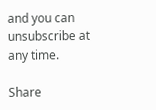and you can unsubscribe at any time.

Share